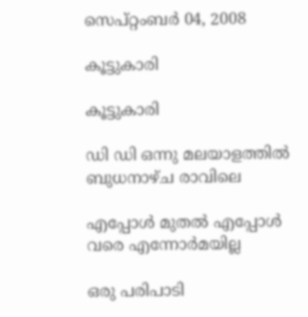സെപ്റ്റംബർ 04, 2008

കൂട്ടുകാരി

കൂട്ടുകാരി

ഡി ഡി ഒന്നു മലയാളത്തില്‍ ബുധനാഴ്ച രാവിലെ

എപ്പോള്‍ മുതല്‍ എപ്പോള്‍ വരെ എന്നോര്‍മയില്ല

ഒരു പരിപാടി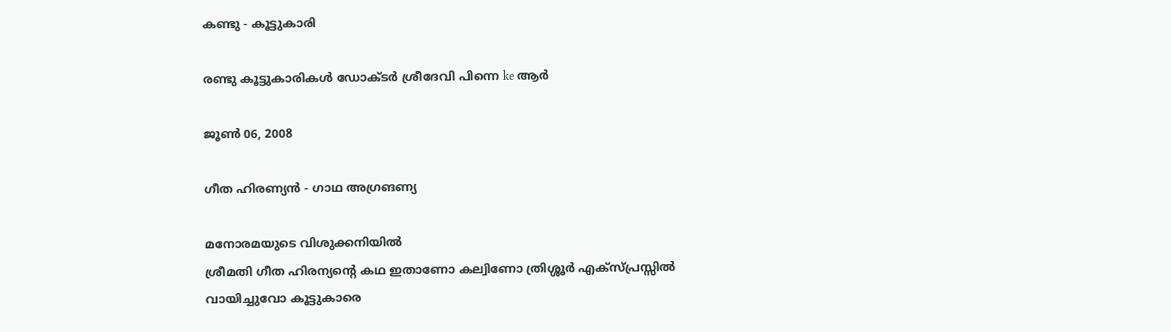കണ്ടു - കൂട്ടുകാരി

രണ്ടു കൂട്ടുകാരികള്‍ ഡോക്ടര്‍ ശ്രീദേവി പിന്നെ ke ആര്‍

ജൂൺ 06, 2008

ഗീത ഹിരണ്യന്‍ - ഗാഥ അഗ്രങണ്യ

മനോരമയുടെ വിശുക്കനിയില്‍
ശ്രീമതി ഗീത ഹിരന്യന്റെ കഥ ഇതാണോ കല്വിണോ ത്രിശ്ശൂര്‍ എക്സ്പ്രസ്സില്‍
വായിച്ചുവോ കൂട്ടുകാരെ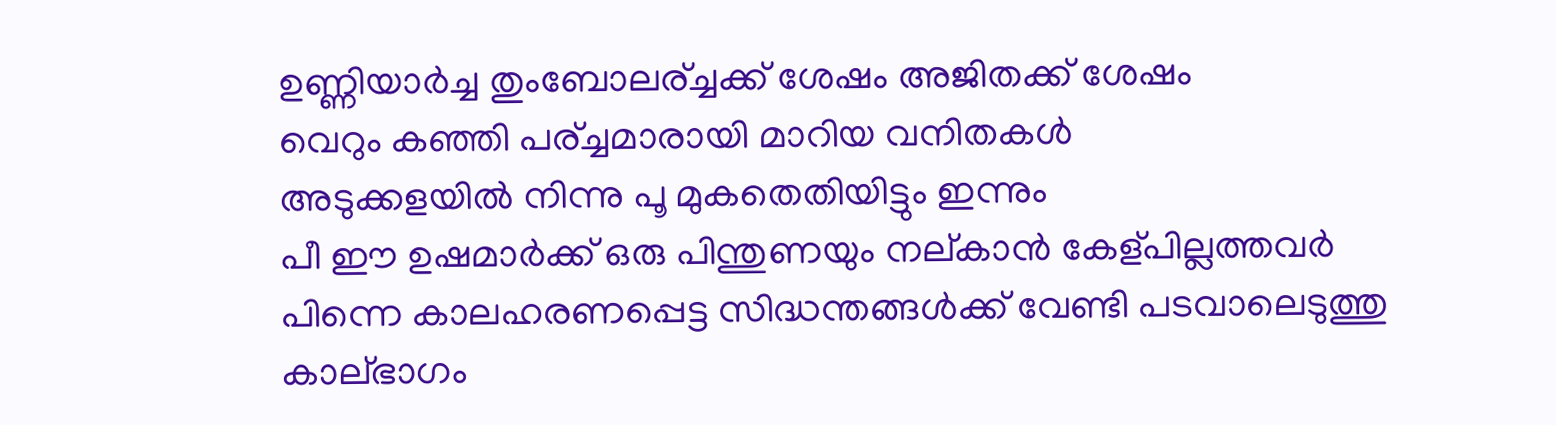ഉണ്ണിയാര്‍ച്ച തുംബോലര്ച്ചക്ക് ശേഷം അജിതക്ക് ശേഷം
വെറും കഞ്ഞി പര്ച്ചമാരായി മാറിയ വനിതകള്‍
അടുക്കളയില്‍ നിന്നു പൂ മുകതെതിയിട്ടും ഇന്നും
പീ ഈ ഉഷമാര്‍ക്ക് ഒരു പിന്തുണയും നല്കാന്‍ കേള്പില്ലത്തവര്‍
പിന്നെ കാലഹരണപ്പെട്ട സിദ്ധന്തങ്ങള്‍ക്ക് വേണ്ടി പടവാലെടുത്തു കാല്ഭാഗം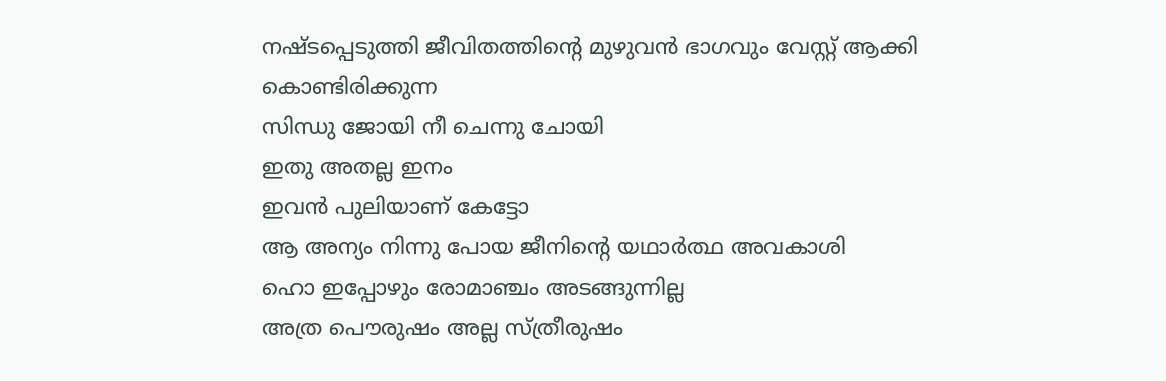നഷ്ടപ്പെടുത്തി ജീവിതത്തിന്റെ മുഴുവന്‍ ഭാഗവും വേസ്റ്റ് ആക്കി കൊണ്ടിരിക്കുന്ന
സിന്ധു ജോയി നീ ചെന്നു ചോയി
ഇതു അതല്ല ഇനം
ഇവന്‍ പുലിയാണ് കേട്ടോ
ആ അന്യം നിന്നു പോയ ജീനിന്റെ യഥാര്‍ത്ഥ അവകാശി
ഹൊ ഇപ്പോഴും രോമാഞ്ചം അടങ്ങുന്നില്ല
അത്ര പൌരുഷം അല്ല സ്ത്രീരുഷം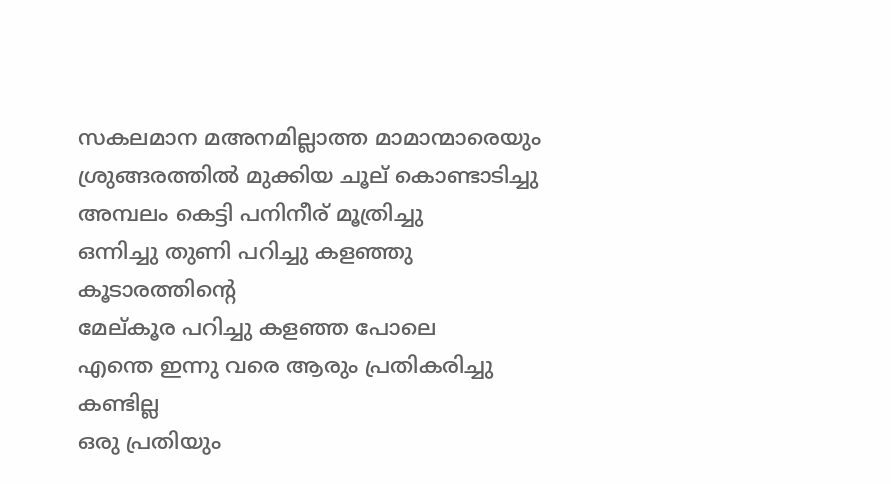സകലമാന മഅനമില്ലാത്ത മാമാന്മാരെയും
ശ്രുങ്ങരത്തില്‍ മുക്കിയ ചൂല് കൊണ്ടാടിച്ചു
അമ്പലം കെട്ടി പനിനീര് മൂത്രിച്ചു
ഒന്നിച്ചു തുണി പറിച്ചു കളഞ്ഞു കൂടാരത്തിന്റെ
മേല്കൂര പറിച്ചു കളഞ്ഞ പോലെ
എന്തെ ഇന്നു വരെ ആരും പ്രതികരിച്ചു കണ്ടില്ല
ഒരു പ്രതിയും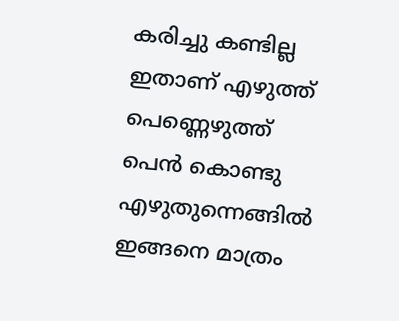കരിച്ചു കണ്ടില്ല
ഇതാണ് എഴുത്ത് പെണ്ണെഴുത്ത്‌
പെന്‍ കൊണ്ടു എഴുതുന്നെങ്ങില്‍ ഇങ്ങനെ മാത്രം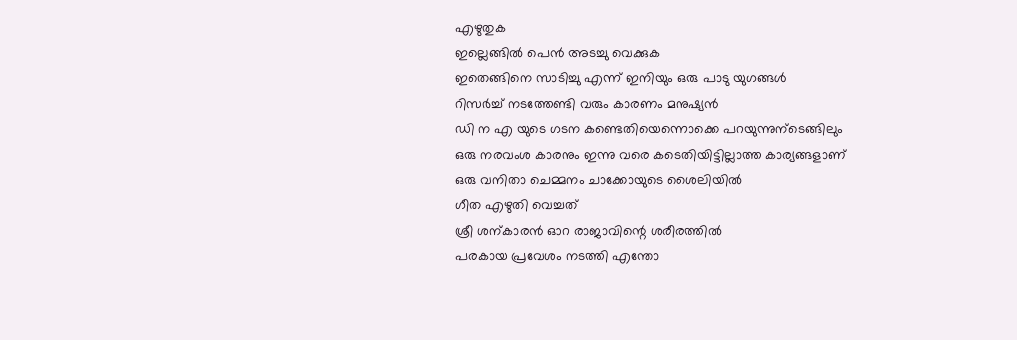എഴുതുക
ഇല്ലെങ്ങില്‍ പെന്‍ അടച്ചു വെക്കുക
ഇതെങ്ങിനെ സാടിച്ചു എന്ന് ഇനിയും ഒരു പാടു യുഗങ്ങള്‍
റിസര്‍ച്ച് നടത്തേണ്ടി വരും കാരണം മനുഷ്യന്‍
ഡി ന എ യുടെ ഗടന കണ്ടെതിയെന്നൊക്കെ പറയുന്നുന്ടെങ്ങിലും
ഒരു നരവംശ കാരനും ഇന്നു വരെ കടെതിയിട്ടില്ലാത്ത കാര്യങ്ങളാണ്
ഒരു വനിതാ ചെമ്മനം ചാക്കോയുടെ ശൈലിയില്‍
ഗീത എഴുതി വെച്ചത്
ശ്രീ ശന്കാരന്‍ ഓറ രാജാവിന്റെ ശരീരത്തില്‍
പരകായ പ്രവേശം നടത്തി എന്തോ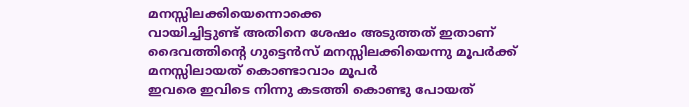മനസ്സിലക്കിയെന്നൊക്കെ
വായിച്ചിട്ടുണ്ട് അതിനെ ശേഷം അടുത്തത് ഇതാണ്
ദൈവത്തിന്റെ ഗുട്ടെന്‍സ് മനസ്സിലക്കിയെന്നു മൂപര്‍ക്ക്
മനസ്സിലായത് കൊണ്ടാവാം മൂപര്‍
ഇവരെ ഇവിടെ നിന്നു കടത്തി കൊണ്ടു പോയത്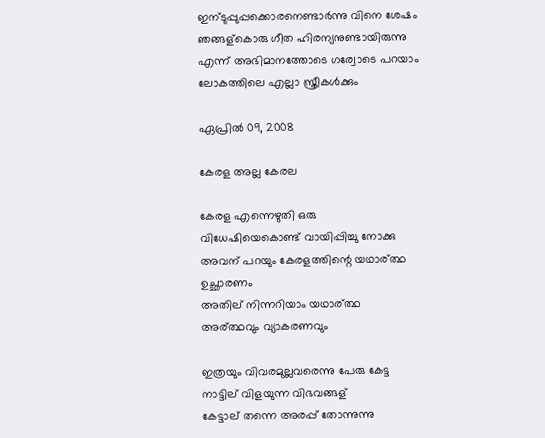ഇന്ടുപ്പുപ്പക്കൊരനെണ്ടാര്‍ന്നു വിനെ ശേഷം
ഞങ്ങള്കൊരു ഗീത ഹിരന്യനുണ്ടായിരുന്നു
എന്ന് അഭിമാനത്തോടെ ഗര്വോടെ പറയാം
ലോകത്തിലെ എല്ലാ സ്ത്രീകള്‍ക്കും

ഏപ്രിൽ 09, 2008

കേരള അല്ല കേരല

കേരള എന്നെഴുതി ഒരു
വിധേഷിയെകൊണ്ട് വായിപ്പിച്ചു നോക്കു
അവന് പറയും കേരളത്തിന്റെ യഥാര്ത്ഥ
ഉച്ഛാരണം
അതില് നിന്നറിയാം യഥാര്ത്ഥ
അര്ത്ഥവും വ്യാകരണവും

ഇത്രയും വിവരമുല്ലവരെന്നു പേരു കേട്ട
നാട്ടില് വിളയുന്ന വിഭവങ്ങള്
കേട്ടാല് തന്നെ അരപ്പ് തോന്നുന്നു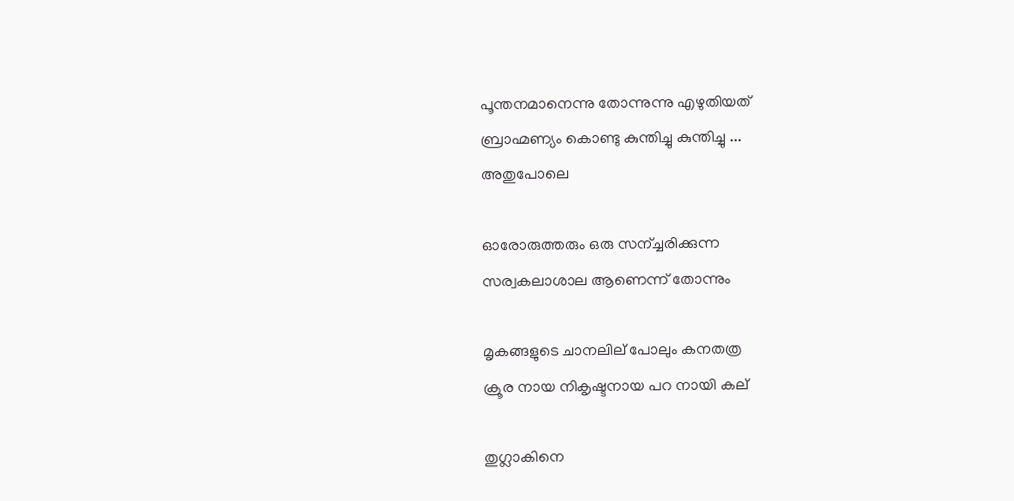പൂന്തനമാനെന്നു തോന്നുന്നു എഴുതിയത്
ബ്രാഹ്മണ്യം കൊണ്ടു കുന്തിച്ചു കുന്തിച്ചു ...
അതുപോലെ

ഓരോരുത്തരും ഒരു സന്ച്ചരിക്കുന്ന
സര്വകലാശാല ആണെന്ന് തോന്നും

മൃകങ്ങളുടെ ചാനലില് പോലും കനതത്ര
ക്രൂര നായ നികൃഷ്ടനായ പറ നായി കല്

തുഗ്ലാകിനെ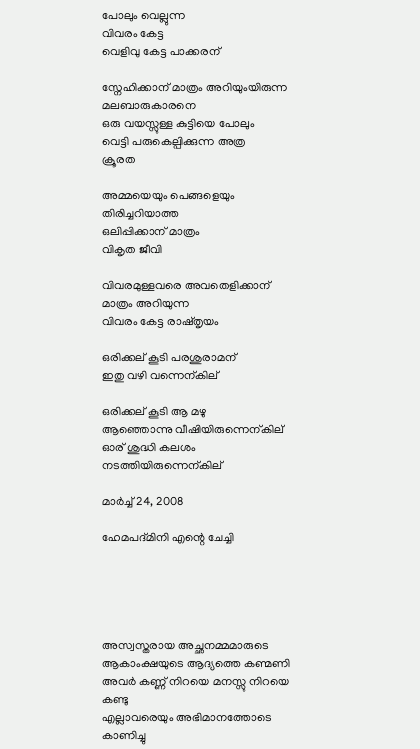പോലും വെല്ലുന്ന
വിവരം കേട്ട
വെളിവു കേട്ട പാക്കരന്

സ്നേഹിക്കാന് മാത്രം അറിയുംയിരുന്ന
മലബാരുകാരനെ
ഒരു വയസ്സുള്ള കുട്ടിയെ പോലും
വെട്ടി പരുകെല്പിക്കുന്ന അത്ര
ക്രൂരത

അമ്മയെയും പെങ്ങളെയും തിരിച്ചറിയാത്ത
ഒലിപ്പിക്കാന് മാത്രം
വികൃത ജീവി

വിവരമുള്ളവരെ അവതെളിക്കാന്
മാത്രം അറിയുന്ന
വിവരം കേട്ട രാഷ്തൃയം

ഒരിക്കല് കൂടി പരശുരാമന്
ഇതു വഴി വന്നെന്കില്

ഒരിക്കല് കൂടി ആ മഴു
ആഞ്ഞൊന്നു വീഷിയിരുന്നെന്കില്
ഓര് ശുദ്ധി കലശം
നടത്തിയിരുന്നെന്കില്

മാർച്ച് 24, 2008

ഹേമപദ്മിനി എന്റെ ചേച്ചി





അസ്വസ്തരായ അച്ഛനമ്മമാരുടെ
ആകാംക്ഷയുടെ ആദ്യത്തെ കണ്മണി
അവര്‍ കണ്ണ് നിറയെ മനസ്സു നിറയെ കണ്ടു
എല്ലാവരെയും അഭിമാനത്തോടെ കാണിച്ചു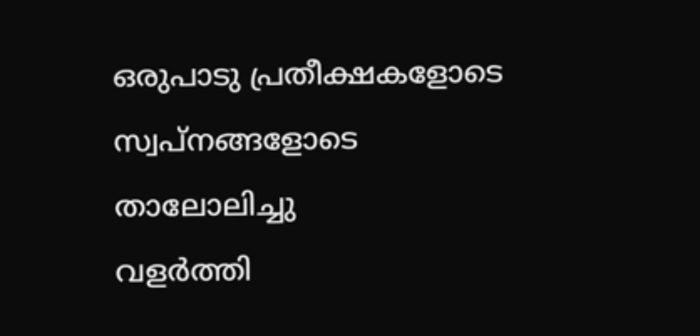ഒരുപാടു പ്രതീക്ഷകളോടെ
സ്വപ്നങ്ങളോടെ
താലോലിച്ചു
വളര്‍ത്തി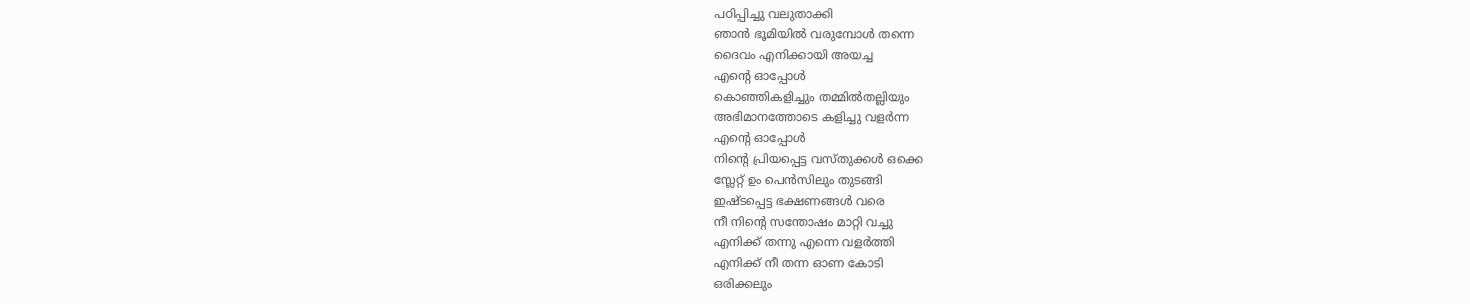പഠിപ്പിച്ചു വലുതാക്കി
ഞാന്‍ ഭൂമിയില്‍ വരുമ്പോള്‍ തന്നെ
ദൈവം എനിക്കായി അയച്ച
എന്റെ ഓപ്പോള്‍
കൊഞ്ഞികളിച്ചും തമ്മില്‍തല്ലിയും
അഭിമാനത്തോടെ കളിച്ചു വളര്‍ന്ന
എന്റെ ഓപ്പോള്‍
നിന്റെ പ്രിയപ്പെട്ട വസ്തുക്കള്‍ ഒക്കെ
സ്ലേറ്റ്‌ ഉം പെന്‍സിലും തുടങ്ങി
ഇഷ്ടപ്പെട്ട ഭക്ഷണങ്ങള്‍ വരെ
നീ നിന്റെ സന്തോഷം മാറ്റി വച്ചു
എനിക്ക് തന്നു എന്നെ വളര്‍ത്തി
എനിക്ക് നീ തന്ന ഓണ കോടി
ഒരിക്കലും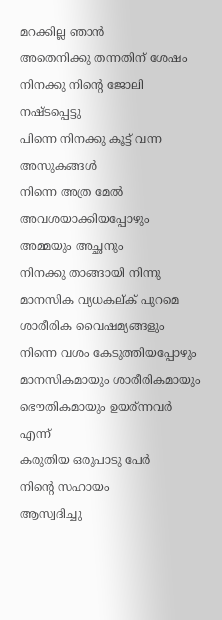മറക്കില്ല ഞാന്‍
അതെനിക്കു തന്നതിന് ശേഷം
നിനക്കു നിന്റെ ജോലി നഷ്ടപ്പെട്ടു
പിന്നെ നിനക്കു കൂട്ട് വന്ന അസുകങ്ങള്‍
നിന്നെ അത്ര മേല്‍ അവശയാക്കിയപ്പോഴും
അമ്മയും അച്ഛനും
നിനക്കു താങ്ങായി നിന്നു
മാനസിക വ്യധകല്ക് പുറമെ
ശാരീരിക വൈഷമ്യങ്ങളും
നിന്നെ വശം കേടുത്തിയപ്പോഴും
മാനസികമായും ശാരീരികമായും
ഭൌതികമായും ഉയര്ന്നവര്‍ എന്ന്
കരുതിയ ഒരുപാടു പേര്‍
നിന്റെ സഹായം
ആസ്വദിച്ചു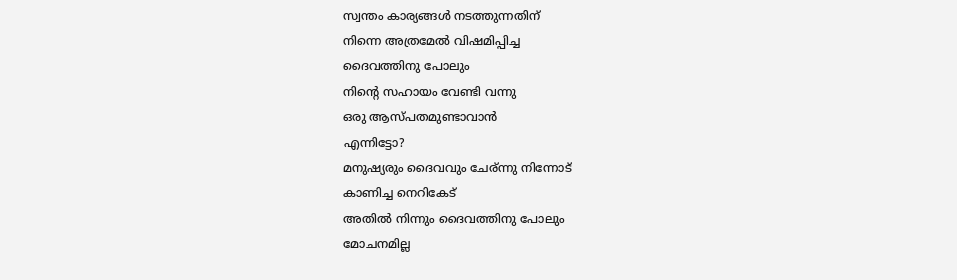സ്വന്തം കാര്യങ്ങള്‍ നടത്തുന്നതിന്
നിന്നെ അത്രമേല്‍ വിഷമിപ്പിച്ച
ദൈവത്തിനു പോലും
നിന്റെ സഹായം വേണ്ടി വന്നു
ഒരു ആസ്പതമുണ്ടാവാന്‍
എന്നിട്ടോ?
മനുഷ്യരും ദൈവവും ചേര്ന്നു നിന്നോട്
കാണിച്ച നെറികേട്
അതില്‍ നിന്നും ദൈവത്തിനു പോലും
മോചനമില്ല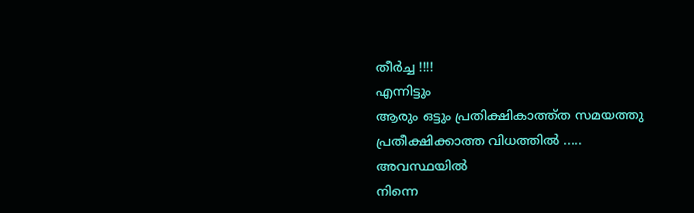തീര്‍ച്ച !!!!
എന്നിട്ടും
ആരും ഒട്ടും പ്രതിക്ഷികാത്ത്ത സമയത്തു
പ്രതീക്ഷിക്കാത്ത വിധത്തില്‍ .....
അവസ്ഥയില്‍
നിന്നെ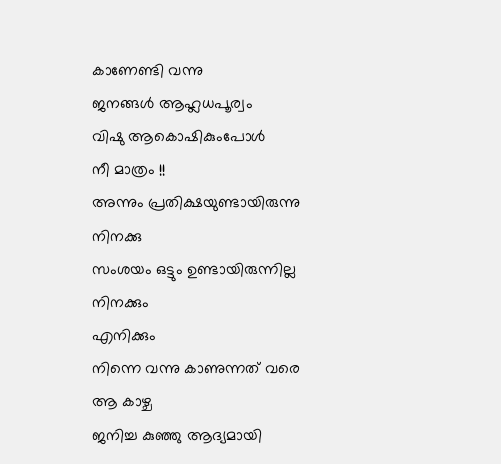കാണേണ്ടി വന്നു
ജനങ്ങള്‍ ആഹ്ലധപൂര്വം
വിഷു ആകൊഷികുംപോള്‍
നീ മാത്രം !!
അന്നും പ്രതിക്ഷയുണ്ടായിരുന്നു
നിനക്കു
സംശയം ഒട്ടും ഉണ്ടായിരുന്നില്ല
നിനക്കും
എനിക്കും
നിന്നെ വന്നു കാണുന്നത് വരെ
ആ കാഴ്ച
ജനിച്ച കുഞ്ഞു ആദ്യമായി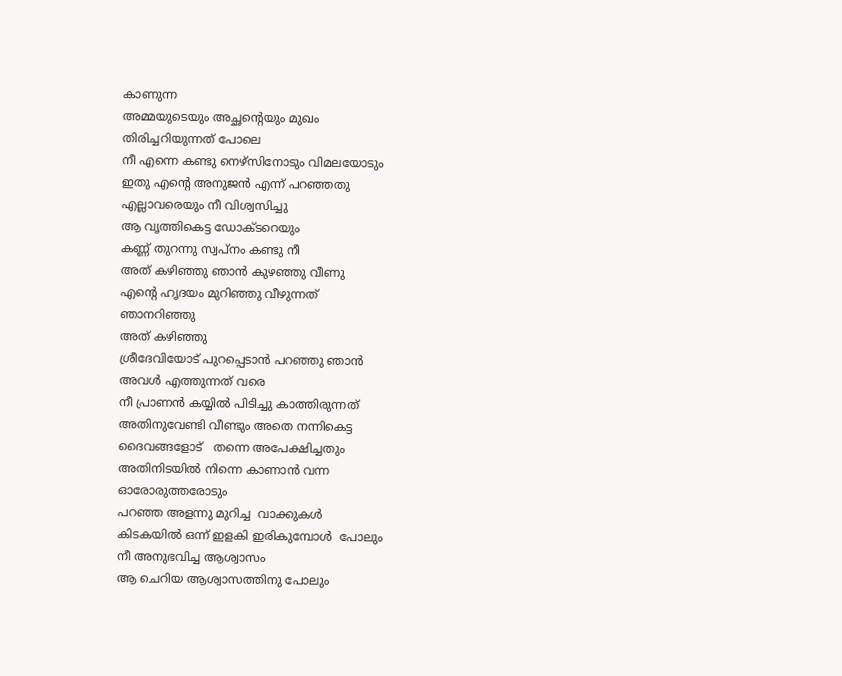കാണുന്ന
അമ്മയുടെയും അച്ഛന്റെയും മുഖം
തിരിച്ചറിയുന്നത്‌ പോലെ
നീ എന്നെ കണ്ടു നെഴ്സിനോടും വിമലയോടും
ഇതു എന്റെ അനുജന്‍ എന്ന് പറഞ്ഞതു
എല്ലാവരെയും നീ വിശ്വസിച്ചു
ആ വൃത്തികെട്ട ഡോക്ടറെയും
കണ്ണ് തുറന്നു സ്വപ്നം കണ്ടു നീ
അത് കഴിഞ്ഞു ഞാന്‍ കുഴഞ്ഞു വീണു
എന്റെ ഹൃദയം മുറിഞ്ഞു വീഴുന്നത്
ഞാനറിഞ്ഞു
അത് കഴിഞ്ഞു
ശ്രീദേവിയോട് പുറപ്പെടാന്‍ പറഞ്ഞു ഞാന്‍
അവള്‍ എത്തുന്നത് വരെ
നീ പ്രാണന്‍ കയ്യില്‍ പിടിച്ചു കാത്തിരുന്നത്
അതിനുവേണ്ടി വീണ്ടും അതെ നന്നികെട്ട
ദൈവങ്ങളോട്   തന്നെ അപേക്ഷിച്ചതും
അതിനിടയില്‍ നിന്നെ കാണാന്‍ വന്ന
ഓരോരുത്തരോടും
പറഞ്ഞ അളന്നു മുറിച്ച  വാക്കുകള്‍
കിടകയില്‍ ഒന്ന് ഇളകി ഇരികുമ്പോള്‍  പോലും
നീ അനുഭവിച്ച ആശ്വാസം
ആ ചെറിയ ആശ്വാസത്തിനു പോലും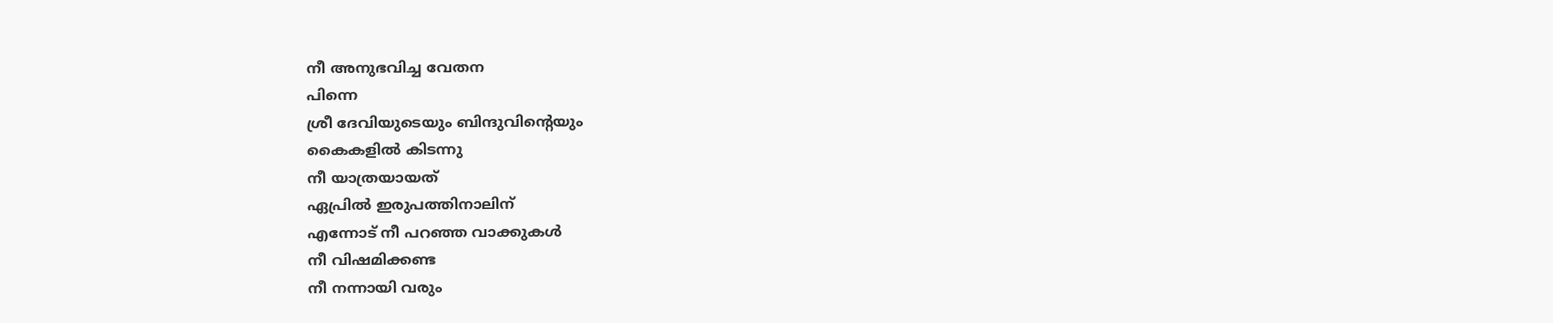നീ അനുഭവിച്ച വേതന
പിന്നെ
ശ്രീ ദേവിയുടെയും ബിന്ദുവിന്റെയും
കൈകളില്‍ കിടന്നു
നീ യാത്രയായത്
ഏപ്രില്‍ ഇരുപത്തിനാലിന്
എന്നോട് നീ പറഞ്ഞ വാക്കുകള്‍
നീ വിഷമിക്കണ്ട
നീ നന്നായി വരും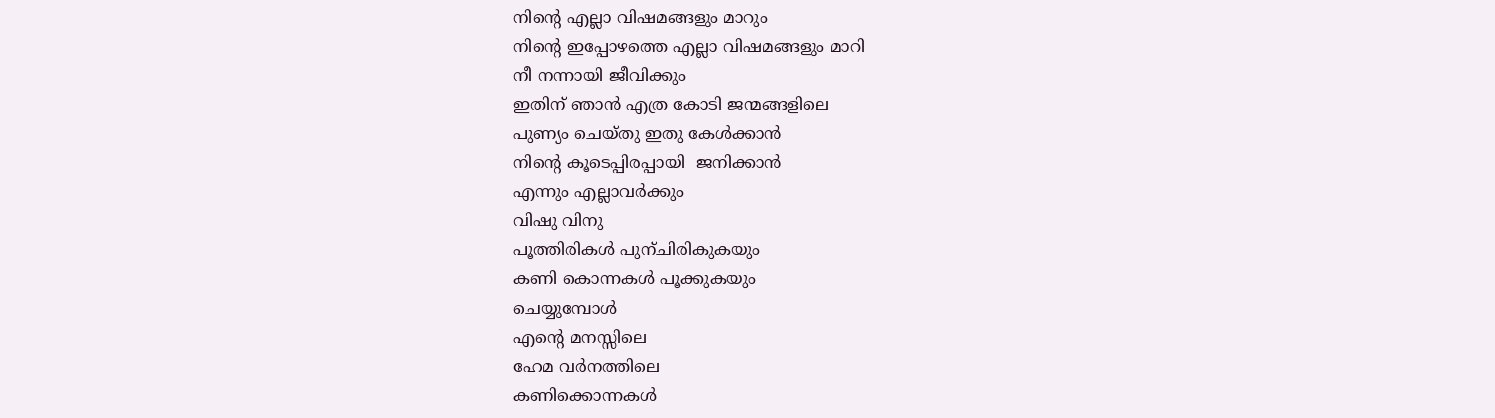നിന്റെ എല്ലാ വിഷമങ്ങളും മാറും
നിന്റെ ഇപ്പോഴത്തെ എല്ലാ വിഷമങ്ങളും മാറി
നീ നന്നായി ജീവിക്കും
ഇതിന് ഞാന്‍ എത്ര കോടി ജന്മങ്ങളിലെ
പുണ്യം ചെയ്തു ഇതു കേള്‍ക്കാന്‍
നിന്റെ കൂടെപ്പിരപ്പായി  ജനിക്കാന്‍
എന്നും എല്ലാവര്‍ക്കും
വിഷു വിനു
പൂത്തിരികള്‍ പുന്ചിരികുകയും
കണി കൊന്നകള്‍ പൂക്കുകയും
ചെയ്യുമ്പോള്‍
എന്റെ മനസ്സിലെ
ഹേമ വര്‍നത്തിലെ
കണിക്കൊന്നകള്‍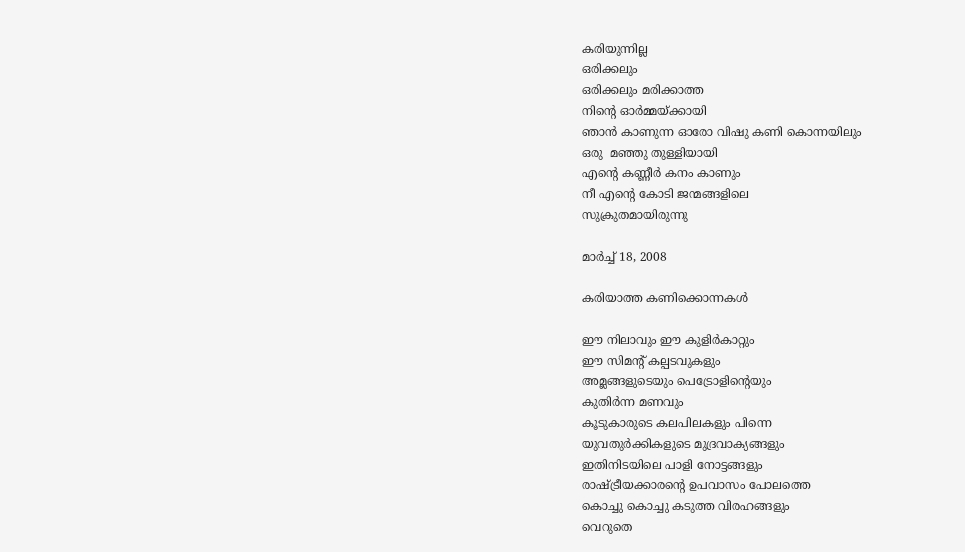കരിയുന്നില്ല
ഒരിക്കലും
ഒരിക്കലും മരിക്കാത്ത
നിന്റെ ഓര്‍മ്മയ്ക്കായി
ഞാന്‍ കാണുന്ന ഓരോ വിഷു കണി കൊന്നയിലും
ഒരു  മഞ്ഞു തുള്ളിയായി
എന്റെ കണ്ണീര്‍ കനം കാണും
നീ എന്റെ കോടി ജന്മങ്ങളിലെ
സുക്രുതമായിരുന്നു

മാർച്ച് 18, 2008

കരിയാത്ത കണിക്കൊന്നകള്‍

ഈ നിലാവും ഈ കുളിര്‍കാറ്റും
ഈ സിമന്റ് കല്പടവുകളും
അമ്ലങ്ങളുടെയും പെട്രോളിന്റെയും
കുതിര്‍ന്ന മണവും
കൂടുകാരുടെ കലപിലകളും പിന്നെ
യുവതുര്‍ക്കികളുടെ മുദ്രവാക്യങ്ങളും
ഇതിനിടയിലെ പാളി നോട്ടങ്ങളും
രാഷ്ട്രീയക്കാരന്റെ ഉപവാസം പോലത്തെ
കൊച്ചു കൊച്ചു കടുത്ത വിരഹങ്ങളും
വെറുതെ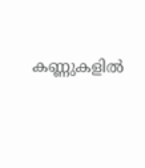കണ്ണുകളില്‍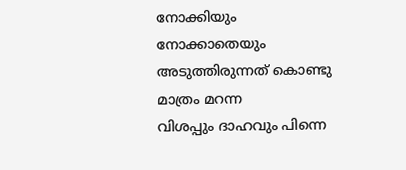നോക്കിയും നോക്കാതെയും
അടുത്തിരുന്നത് കൊണ്ടു മാത്രം മറന്ന
വിശപ്പും ദാഹവും പിന്നെ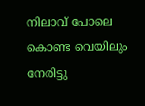നിലാവ് പോലെ കൊണ്ട വെയിലും
നേരിട്ടു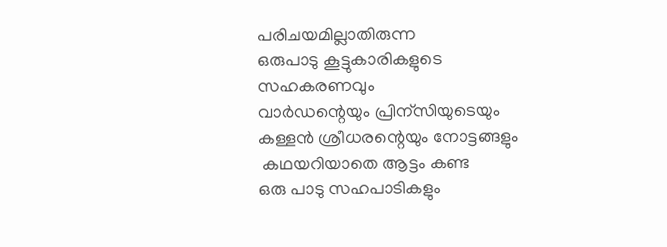പരിചയമില്ലാതിരുന്ന
ഒരുപാടു കൂട്ടുകാരികളുടെ സഹകരണവും
വാർഡന്റെയും പ്രിന്സിയുടെയും
കള്ളന്‍ ശ്രീധരന്റെയും നോട്ടങ്ങളും
 കഥയറിയാതെ ആട്ടം കണ്ട
ഒരു പാടു സഹപാടികളും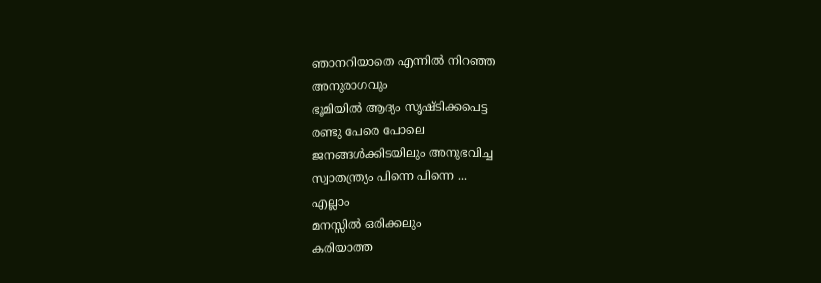ഞാനറിയാതെ എന്നില്‍ നിറഞ്ഞ
അനുരാഗവും
ഭൂമിയില്‍ ആദ്യം സൃഷ്ടിക്കപെട്ട
രണ്ടു പേരെ പോലെ
ജനങ്ങള്‍ക്കിടയിലും അനുഭവിച്ച
സ്വാതന്ത്ര്യം പിന്നെ പിന്നെ ...
എല്ലാം
മനസ്സില്‍ ഒരിക്കലും
കരിയാത്ത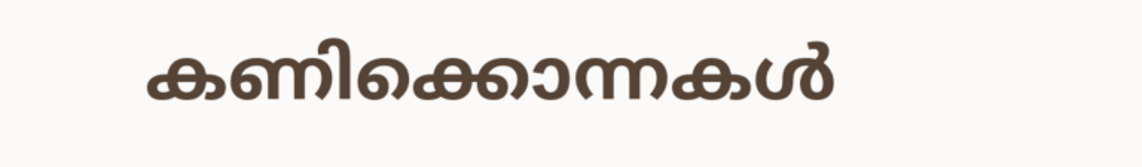കണിക്കൊന്നകള്‍